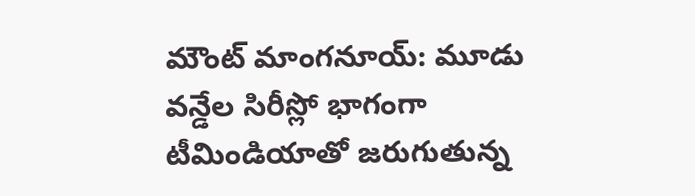మౌంట్ మాంగనూయ్: మూడు వన్డేల సిరీస్లో భాగంగా టీమిండియాతో జరుగుతున్న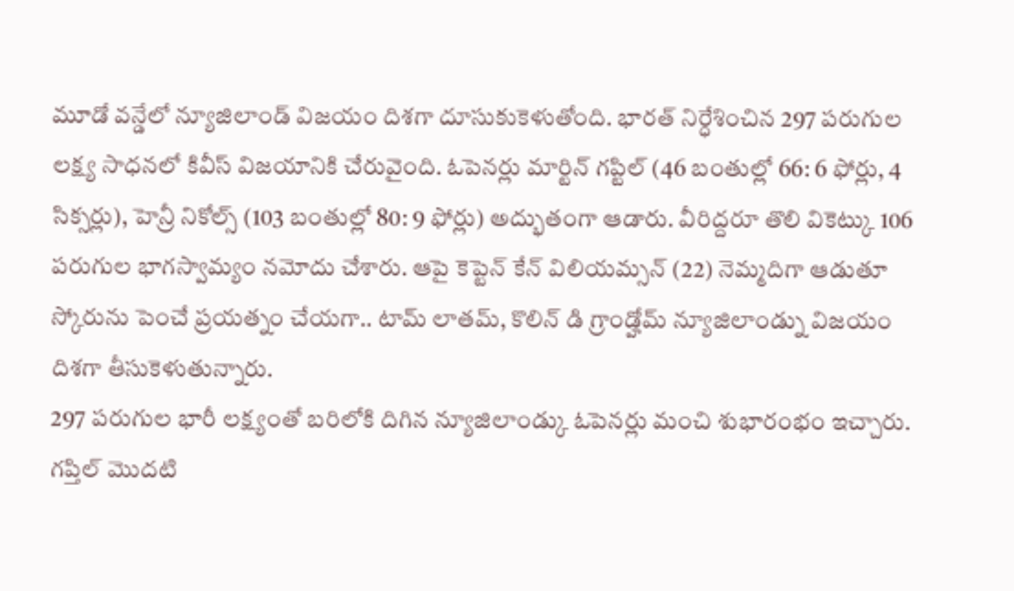మూడో వన్డేలో న్యూజిలాండ్ విజయం దిశగా దూసుకుకెళుతోంది. భారత్ నిర్ధేశించిన 297 పరుగుల లక్ష్య సాధనలో కివీస్ విజయానికి చేరువైంది. ఓపెనర్లు మార్టిన్ గప్టిల్ (46 బంతుల్లో 66: 6 ఫోర్లు, 4 సిక్సర్లు), హెన్రీ నికోల్స్ (103 బంతుల్లో 80: 9 ఫోర్లు) అద్భుతంగా ఆడారు. వీరిద్దరూ తొలి వికెట్కు 106 పరుగుల భాగస్వామ్యం నమోదు చేశారు. ఆపై కెప్టెన్ కేన్ విలియమ్సన్ (22) నెమ్మదిగా ఆడుతూ స్కోరును పెంచే ప్రయత్నం చేయగా.. టామ్ లాతమ్, కొలిన్ డి గ్రాండ్హోమ్ న్యూజిలాండ్ను విజయం దిశగా తీసుకెళుతున్నారు.
297 పరుగుల భారీ లక్ష్యంతో బరిలోకి దిగిన న్యూజిలాండ్కు ఓపెనర్లు మంచి శుభారంభం ఇచ్చారు. గప్తిల్ మొదటి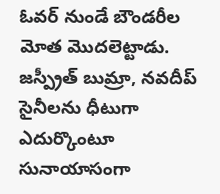ఓవర్ నుండే బౌండరీల మోత మొదలెట్టాడు. జస్ప్రీత్ బుమ్రా, నవదీప్ సైనీలను ధీటుగా ఎదుర్కొంటూ సునాయాసంగా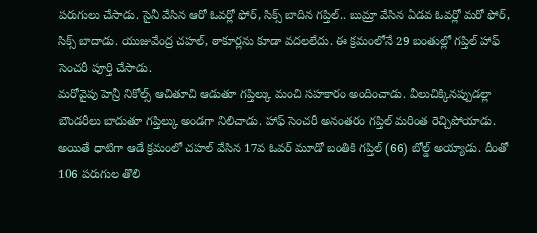పరుగులు చేసాడు. సైనీ వేసిన ఆరో ఓవర్లో ఫోర్, సిక్స్ బాదిన గప్తిల్.. బుమ్రా వేసిన ఏడవ ఓవర్లో మరో ఫోర్, సిక్స్ బాదాడు. యుజువేంద్ర చహల్, ఠాకూర్లను కూడా వదలలేదు. ఈ క్రమంలోనే 29 బంతుల్లో గప్తిల్ హాఫ్ సెంచరీ పూర్తి చేసాడు.
మరోవైపు హెన్రీ నికోల్స్ ఆచితూచి ఆడుతూ గప్తిల్కు మంచి సహకారం అందించాడు. వీలుచిక్కినప్పుడల్లా బౌండరీలు బాదుతూ గప్తిల్కు అండగా నిలిచాడు. హాఫ్ సెంచరీ అనంతరం గప్తిల్ మరింత రెచ్చిపోయాడు. అయితే ధాటిగా ఆడే క్రమంలో చహల్ వేసిన 17వ ఓవర్ మూడో బంతికి గప్తిల్ (66) బోల్డ్ అయ్యాడు. దీంతో 106 పరుగుల తొలి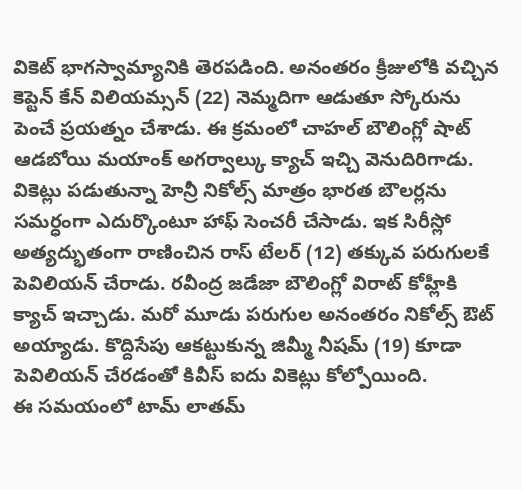వికెట్ భాగస్వామ్యానికి తెరపడింది. అనంతరం క్రీజులోకి వచ్చిన కెప్టెన్ కేన్ విలియమ్సన్ (22) నెమ్మదిగా ఆడుతూ స్కోరును పెంచే ప్రయత్నం చేశాడు. ఈ క్రమంలో చాహల్ బౌలింగ్లో షాట్ ఆడబోయి మయాంక్ అగర్వాల్కు క్యాచ్ ఇచ్చి వెనుదిరిగాడు.
వికెట్లు పడుతున్నా హెన్రీ నికోల్స్ మాత్రం భారత బౌలర్లను సమర్ధంగా ఎదుర్కొంటూ హాఫ్ సెంచరీ చేసాడు. ఇక సిరీస్లో అత్యద్భుతంగా రాణించిన రాస్ టేలర్ (12) తక్కువ పరుగులకే పెవిలియన్ చేరాడు. రవీంద్ర జడేజా బౌలింగ్లో విరాట్ కోహ్లీకి క్యాచ్ ఇచ్చాడు. మరో మూడు పరుగుల అనంతరం నికోల్స్ ఔట్ అయ్యాడు. కొద్దిసేపు ఆకట్టుకున్న జిమ్మీ నీషమ్ (19) కూడా పెవిలియన్ చేరడంతో కివీస్ ఐదు వికెట్లు కోల్పోయింది.
ఈ సమయంలో టామ్ లాతమ్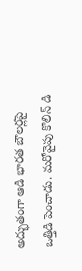అద్భుతంగా ఆడి భారత బౌలర్లపై ఒత్తిడి పెంచాడు. మరోవైపు కొలిన్ డి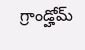గ్రాండ్హోమ్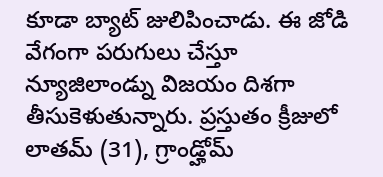కూడా బ్యాట్ జులిపించాడు. ఈ జోడి వేగంగా పరుగులు చేస్తూ న్యూజిలాండ్ను విజయం దిశగా తీసుకెళుతున్నారు. ప్రస్తుతం క్రీజులో లాతమ్ (31), గ్రాండ్హోమ్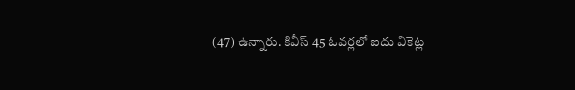(47) ఉన్నారు. కివీస్ 45 ఓవర్లలో ఐదు వికెట్ల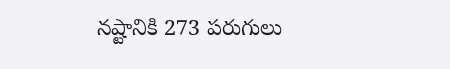నష్టానికి 273 పరుగులు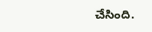చేసింది.